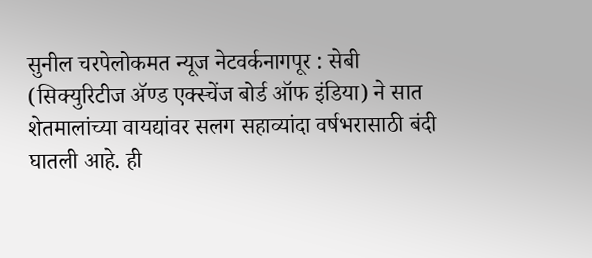सुनील चरपेलोकमत न्यूज नेटवर्कनागपूर : सेबी (सिक्युरिटीज ॲण्ड एक्स्चेंज बोर्ड ऑफ इंडिया) ने सात शेतमालांच्या वायद्यांवर सलग सहाव्यांदा वर्षभरासाठी बंदी घातली आहे. ही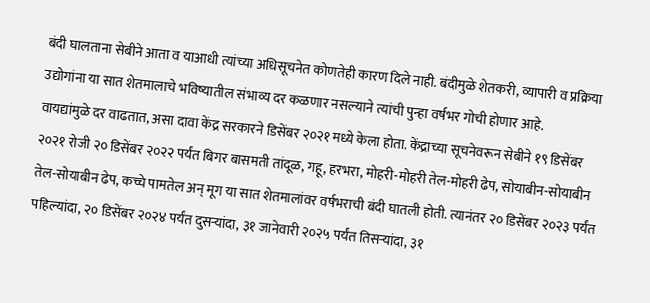बंदी घालताना सेबीने आता व याआधी त्यांच्या अधिसूचनेत कोणतेही कारण दिले नाही. बंदीमुळे शेतकरी, व्यापारी व प्रक्रिया उद्योगांना या सात शेतमालाचे भविष्यातील संभाव्य दर कळणार नसल्याने त्यांची पुन्हा वर्षभर गोची होणार आहे.
वायद्यांमुळे दर वाढतात, असा दावा केंद्र सरकारने डिसेंबर २०२१ मध्ये केला होता. केंद्राच्या सूचनेवरून सेबीने १९ डिसेंबर २०२१ रोजी २० डिसेंबर २०२२ पर्यंत बिगर बासमती तांदूळ, गहू, हरभरा, मोहरी-मोहरी तेल-मोहरी ढेप, सोयाबीन-सोयाबीन तेल-सोयाबीन ढेप, कच्चे पामतेल अन् मूग या सात शेतमालांवर वर्षभराची बंदी घातली होती. त्यानंतर २० डिसेंबर २०२३ पर्यंत पहिल्यांदा, २० डिसेंबर २०२४ पर्यंत दुसऱ्यांदा, ३१ जानेवारी २०२५ पर्यंत तिसऱ्यांदा, ३१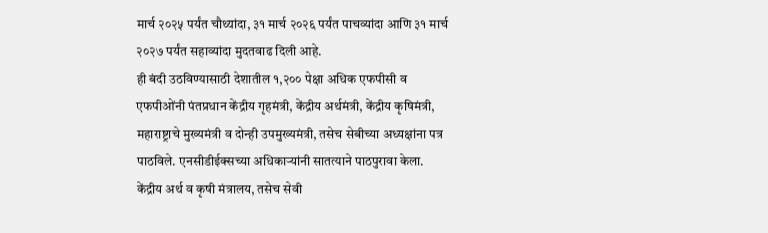मार्च २०२५ पर्यंत चौथ्यांदा, ३१ मार्च २०२६ पर्यंत पाचव्यांदा आणि ३१ मार्च २०२७ पर्यंत सहाव्यांदा मुदतवाढ दिली आहे.
ही बंदी उठविण्यासाठी देशातील १,२०० पेक्षा अधिक एफपीसी व एफपीओंनी पंतप्रधान केंद्रीय गृहमंत्री, केंद्रीय अर्थमंत्री, केंद्रीय कृषिमंत्री, महाराष्ट्राचे मुख्यमंत्री व दोन्ही उपमुख्यमंत्री, तसेच सेबीच्या अध्यक्षांना पत्र पाठविले. एनसीडीईक्सच्या अधिकाऱ्यांनी सातत्याने पाठपुरावा केला. केंद्रीय अर्थ व कृषी मंत्रालय, तसेच सेवी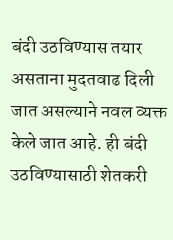बंदी उठविण्यास तयार असताना मुदतवाढ दिली जात असल्याने नवल व्यक्त केले जात आहे. ही बंदी उठविण्यासाठी शेतकरी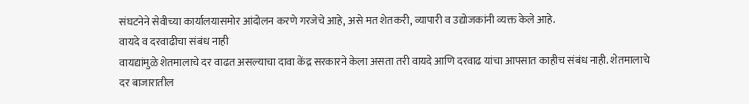संघटनेने सेवीच्या कार्यालयासमोर आंदोलन करणे गरजेचे आहे, असे मत शेतकरी, व्यापारी व उद्योजकांनी व्यक्त केले आहे.
वायदे व दरवाढीचा संबंध नाही
वायद्यांमुळे शेतमालाचे दर वाढत असल्याचा दावा केंद्र सरकारने केला असता तरी वायदे आणि दरवाढ यांचा आपसात काहीच संबंध नाही. शेतमालाचे दर बाजारातील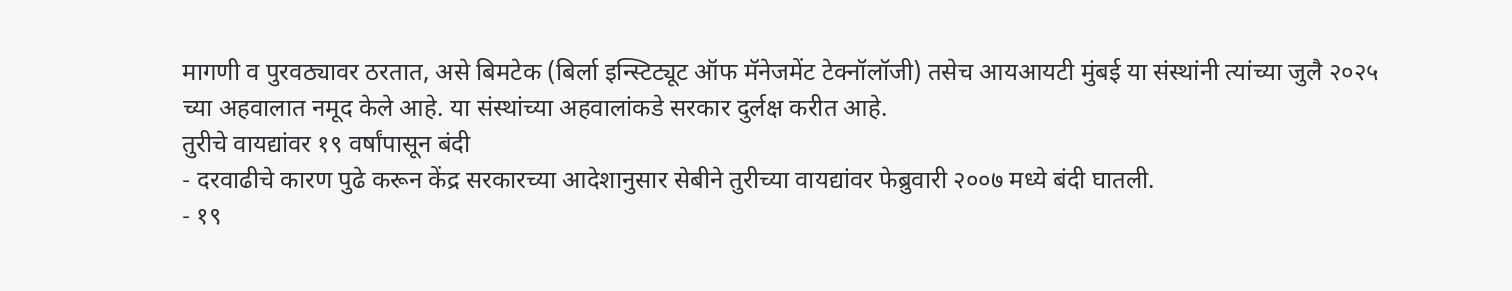मागणी व पुरवठ्यावर ठरतात, असे बिमटेक (बिर्ला इन्स्टिट्यूट ऑफ मॅनेजमेंट टेक्नॉलॉजी) तसेच आयआयटी मुंबई या संस्थांनी त्यांच्या जुलै २०२५ च्या अहवालात नमूद केले आहे. या संस्थांच्या अहवालांकडे सरकार दुर्लक्ष करीत आहे.
तुरीचे वायद्यांवर १९ वर्षांपासून बंदी
- दरवाढीचे कारण पुढे करून केंद्र सरकारच्या आदेशानुसार सेबीने तुरीच्या वायद्यांवर फेब्रुवारी २००७ मध्ये बंदी घातली.
- १९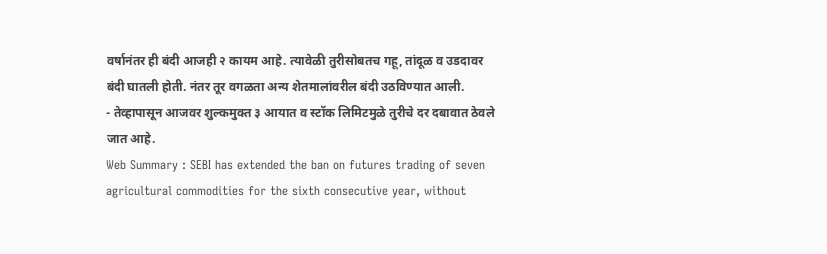वर्षानंतर ही बंदी आजही २ कायम आहे. त्यावेळी तुरीसोबतच गहू, तांदूळ व उडदावर बंदी घातली होती. नंतर तूर वगळता अन्य शेतमालांवरील बंदी उठविण्यात आली.
- तेव्हापासून आजवर शुल्कमुक्त ३ आयात व स्टॉक लिमिटमुळे तुरीचे दर दबावात ठेवले जात आहे.
Web Summary : SEBI has extended the ban on futures trading of seven agricultural commodities for the sixth consecutive year, without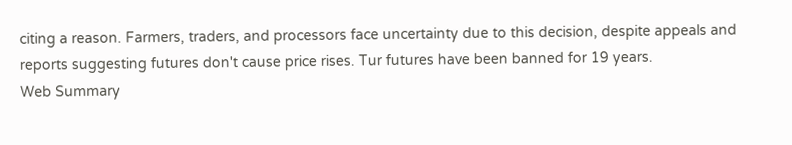citing a reason. Farmers, traders, and processors face uncertainty due to this decision, despite appeals and reports suggesting futures don't cause price rises. Tur futures have been banned for 19 years.
Web Summary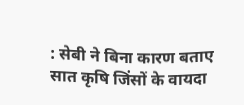: सेबी ने बिना कारण बताए सात कृषि जिंसों के वायदा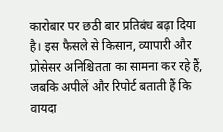कारोबार पर छठी बार प्रतिबंध बढ़ा दिया है। इस फैसले से किसान, व्यापारी और प्रोसेसर अनिश्चितता का सामना कर रहे हैं, जबकि अपीलें और रिपोर्ट बताती हैं कि वायदा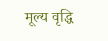मूल्य वृद्धि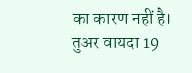का कारण नहीं है। तुअर वायदा 19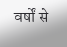वर्षों से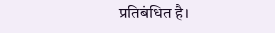प्रतिबंधित है।